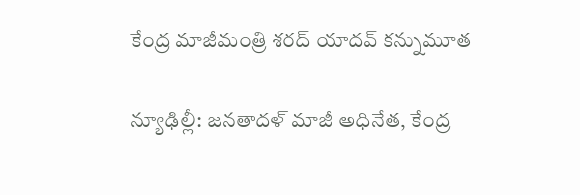కేంద్ర మాజీమంత్రి శరద్ యాదవ్ కన్నుమూత

న్యూఢిల్లీ: జనతాదళ్ మాజీ అధినేత, కేంద్ర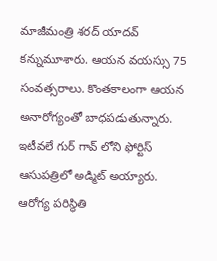మాజీమంత్రి శరద్ యాదవ్ కన్నుమూశారు. ఆయన వయస్సు 75 సంవత్సరాలు. కొంతకాలంగా ఆయన అనారోగ్యంతో బాధపడుతున్నారు. ఇటీవలే గుర్‌ గావ్ లోని ఫోర్టిస్ ఆసుపత్రిలో అడ్మిట్ అయ్యారు. ఆరోగ్య పరిస్థితి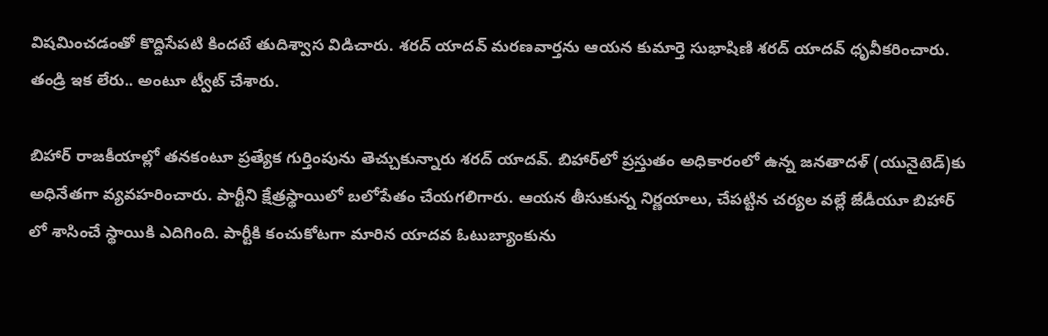విషమించడంతో కొద్దిసేపటి కిందటే తుదిశ్వాస విడిచారు. శరద్ యాదవ్ మరణవార్తను ఆయన కుమార్తె సుభాషిణి శరద్ యాదవ్ ధృవీకరించారు. తండ్రి ఇక లేరు.. అంటూ ట్వీట్ చేశారు.

బిహార్ రాజకీయాల్లో తనకంటూ ప్రత్యేక గుర్తింపును తెచ్చుకున్నారు శరద్ యాదవ్. బిహార్‌లో ప్రస్తుతం అధికారంలో ఉన్న జనతాదళ్ (యునైటెడ్)కు అధినేతగా వ్యవహరించారు. పార్టీని క్షేత్రస్థాయిలో బలోపేతం చేయగలిగారు. ఆయన తీసుకున్న నిర్ణయాలు, చేపట్టిన చర్యల వల్లే జేడీయూ బిహార్‌ లో శాసించే స్థాయికి ఎదిగింది. పార్టీకి కంచుకోటగా మారిన యాదవ ఓటుబ్యాంకును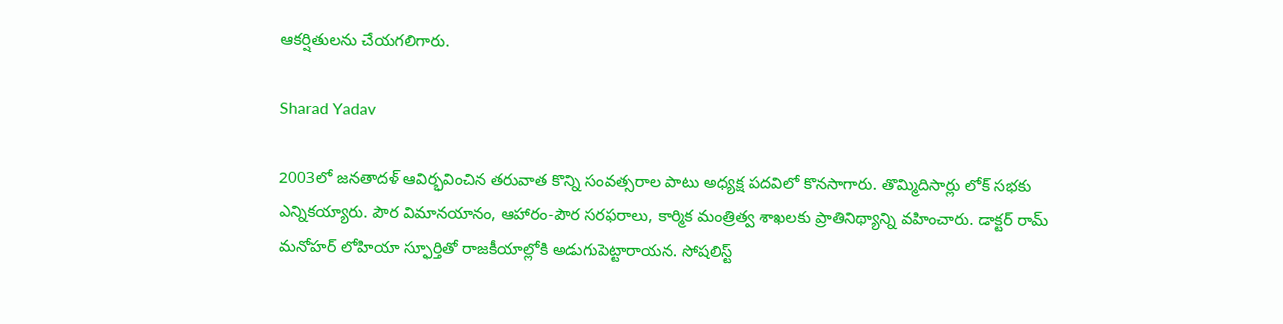ఆకర్షితులను చేయగలిగారు.

Sharad Yadav

2003లో జనతాదళ్ ఆవిర్భవించిన తరువాత కొన్ని సంవత్సరాల పాటు అధ్యక్ష పదవిలో కొనసాగారు. తొమ్మిదిసార్లు లోక్ సభకు ఎన్నికయ్యారు. పౌర విమానయానం, ఆహారం-పౌర సరఫరాలు, కార్మిక మంత్రిత్వ శాఖలకు ప్రాతినిథ్యాన్ని వహించారు. డాక్టర్ రామ్ మనోహర్ లోహియా స్ఫూర్తితో రాజకీయాల్లోకి అడుగుపెట్టారాయన. సోషలిస్ట్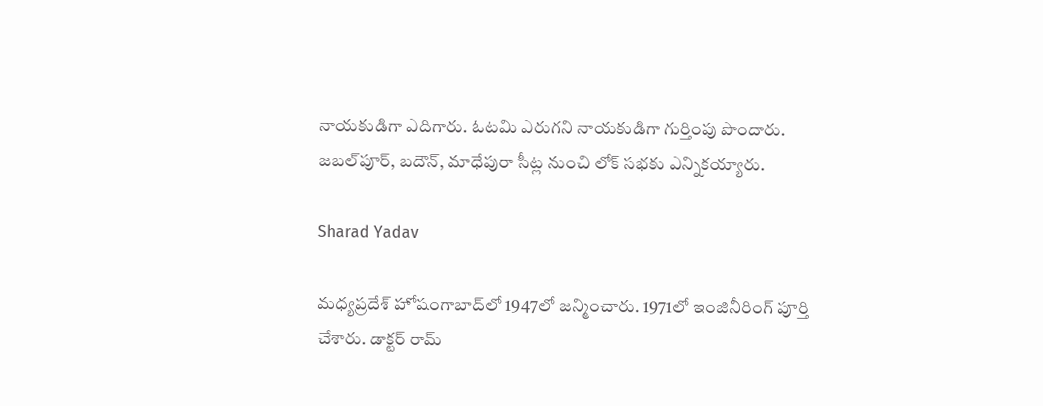నాయకుడిగా ఎదిగారు. ఓటమి ఎరుగని నాయకుడిగా గుర్తింపు పొందారు. జబల్‌పూర్, బదౌన్, మాధేపురా సీట్ల నుంచి లోక్ సభకు ఎన్నికయ్యారు.

Sharad Yadav

మధ్యప్రదేశ్‌ హోషంగాబాద్‌లో 1947లో జన్మించారు. 1971లో ఇంజినీరింగ్ పూర్తి చేశారు. డాక్టర్ రామ్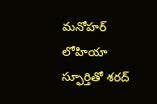మనోహర్ లోహియా స్ఫూర్తితో శరద్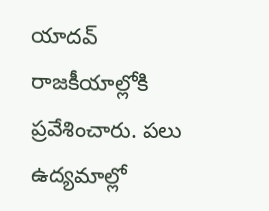యాదవ్ రాజకీయాల్లోకి ప్రవేశించారు. పలు ఉద్యమాల్లో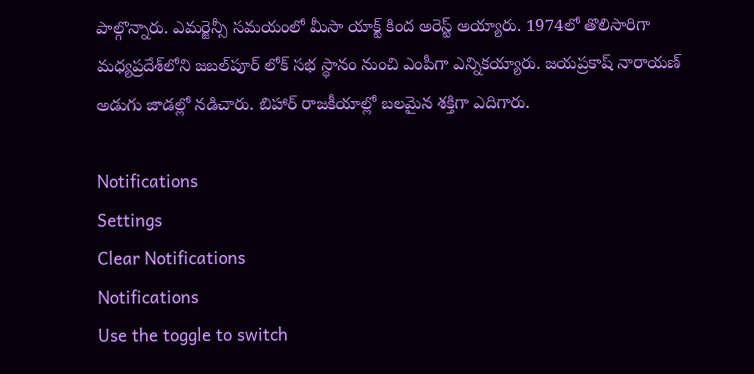పాల్గొన్నారు. ఎమర్జెన్సీ సమయంలో మీసా యాక్ట్ కింద అరెస్ట్ అయ్యారు. 1974లో తొలిసారిగా మధ్యప్రదేశ్‌లోని జబల్‌పూర్ లోక్‌ సభ స్థానం నుంచి ఎంపీగా ఎన్నికయ్యారు. జయప్రకాష్ నారాయణ్ అడుగు జాడల్లో నడిచారు. బిహార్ రాజకీయాల్లో బలమైన శక్తిగా ఎదిగారు.

Notifications
Settings
Clear Notifications
Notifications
Use the toggle to switch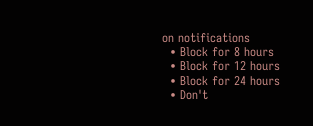on notifications
  • Block for 8 hours
  • Block for 12 hours
  • Block for 24 hours
  • Don't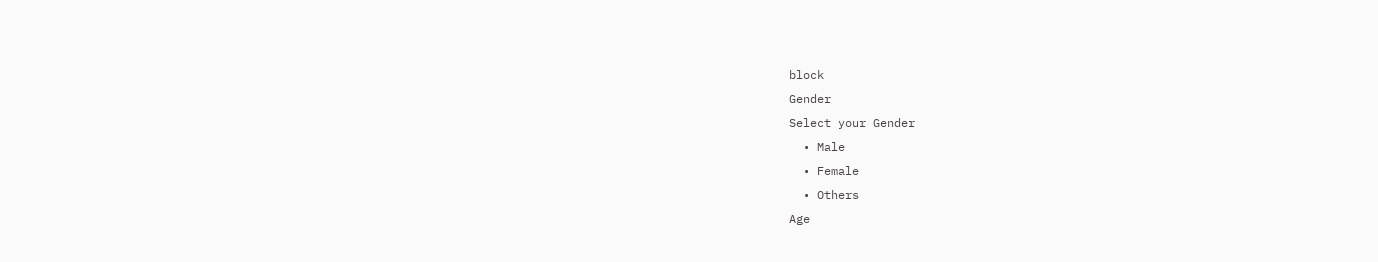block
Gender
Select your Gender
  • Male
  • Female
  • Others
Age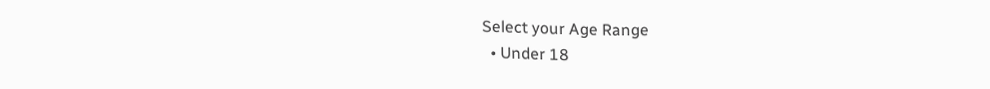Select your Age Range
  • Under 18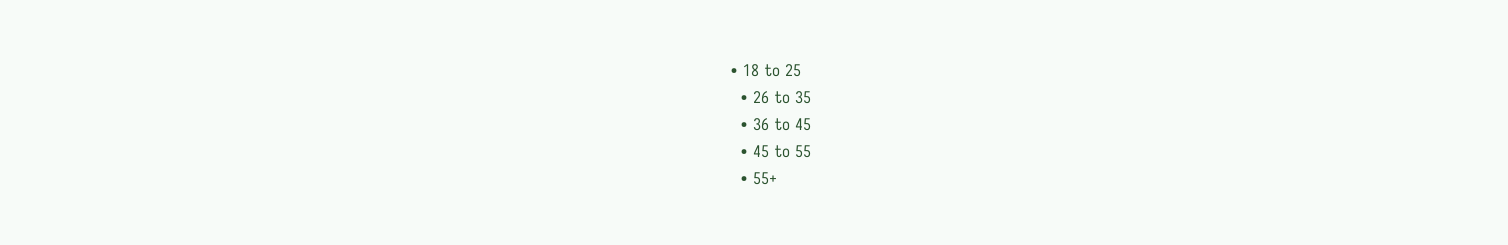• 18 to 25
  • 26 to 35
  • 36 to 45
  • 45 to 55
  • 55+